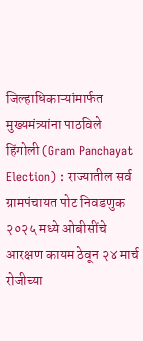जिल्हाधिकाऱ्यांमार्फत मुख्यमंत्र्यांना पाठविले
हिंगोली (Gram Panchayat Election) : राज्यातील सर्व ग्रामपंचायत पोट निवडणुक २०२५ मध्ये ओबीसींचे आरक्षण कायम ठेवून २४ मार्च रोजीच्या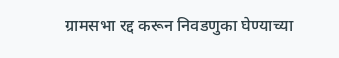ग्रामसभा रद्द करून निवडणुका घेण्याच्या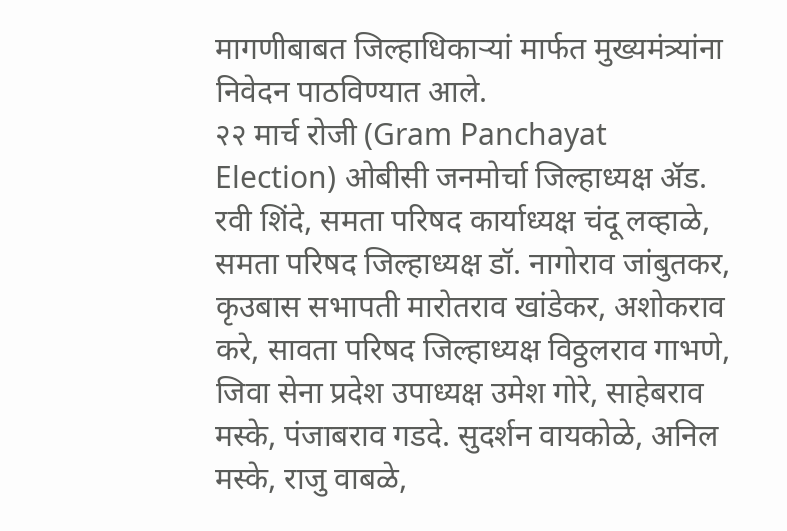मागणीबाबत जिल्हाधिकाऱ्यां मार्फत मुख्यमंत्र्यांना निवेदन पाठविण्यात आले.
२२ मार्च रोजी (Gram Panchayat Election) ओबीसी जनमोर्चा जिल्हाध्यक्ष ॲड. रवी शिंदे, समता परिषद कार्याध्यक्ष चंदू लव्हाळे, समता परिषद जिल्हाध्यक्ष डॉ. नागोराव जांबुतकर, कृउबास सभापती मारोतराव खांडेकर, अशोकराव करे, सावता परिषद जिल्हाध्यक्ष विठ्ठलराव गाभणे, जिवा सेना प्रदेश उपाध्यक्ष उमेश गोरे, साहेबराव मस्के, पंजाबराव गडदे. सुदर्शन वायकोळे, अनिल मस्के, राजु वाबळे,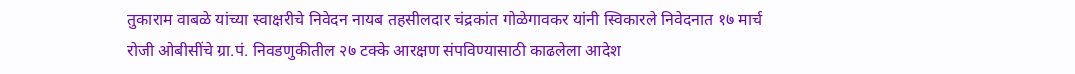तुकाराम वाबळे यांच्या स्वाक्षरीचे निवेदन नायब तहसीलदार चंद्रकांत गोळेगावकर यांनी स्विकारले निवेदनात १७ मार्च रोजी ओबीसींचे ग्रा.पं. निवडणुकीतील २७ टक्के आरक्षण संपविण्यासाठी काढलेला आदेश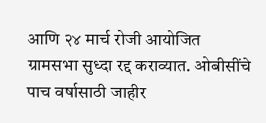आणि २४ मार्च रोजी आयोजित ग्रामसभा सुध्दा रद्द कराव्यात. ओबीसींचे पाच वर्षासाठी जाहीर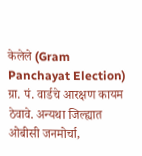केलेले (Gram Panchayat Election) ग्रा. पं. वार्डचे आरक्षण कायम ठेवावे. अन्यथा जिल्ह्यात ओबीसी जनमोर्चा,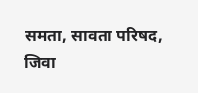समता, सावता परिषद, जिवा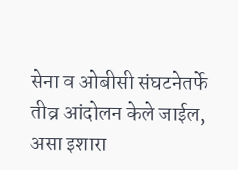सेना व ओबीसी संघटनेतर्फे तीव्र आंदोलन केले जाईल, असा इशारा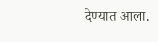देण्यात आला.